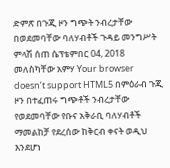ድምጽ በጉጂ ዞን ግጭት ንብረታቸው በወደመባቸው ባለሃብቶች ጉዳይ መንግሥት ምላሽ ሰጠ ሴፕቴምበር 04, 2018 መለስካቸው አምሃ Your browser doesn’t support HTML5 በምዕራብ ጉጂ ዞን በተፈጠሩ ግጭቶች ንብረታቸው የወደመባቸው የቡና አቅራቢ ባለሃብቶች ማመልከቻ የደረሰው ከቅርብ ቀናት ወዲህ እንደሆነ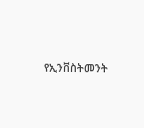የኢንቨስትመንት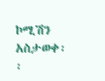ኮሚሽን አስታወቀ፡፡